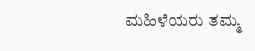ಮಹಿಳೆಯರು ತಮ್ಮ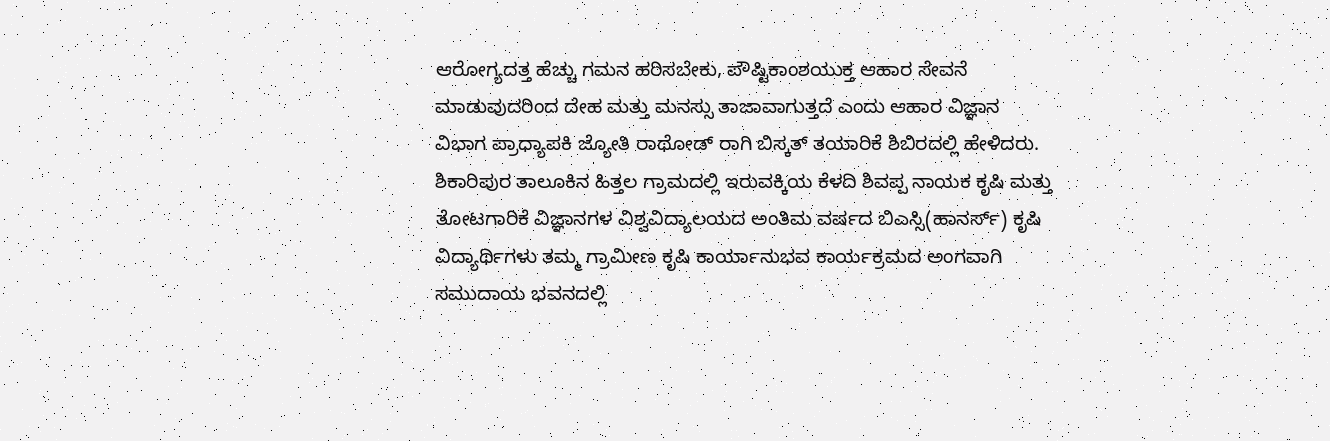ಆರೋಗ್ಯದತ್ತ ಹೆಚ್ಚು ಗಮನ ಹರಿಸಬೇಕು, ಪೌಷ್ಟಿಕಾಂಶಯುಕ್ತ ಆಹಾರ ಸೇವನೆ ಮಾಡುವುದರಿಂದ ದೇಹ ಮತ್ತು ಮನಸ್ಸು ತಾಜಾವಾಗುತ್ತದೆ ಎಂದು ಆಹಾರ ವಿಜ್ಞಾನ ವಿಭಾಗ ಪ್ರಾಧ್ಯಾಪಕಿ ಜ್ಯೋತಿ ರಾಥೋಡ್ ರಾಗಿ ಬಿಸ್ಕತ್ ತಯಾರಿಕೆ ಶಿಬಿರದಲ್ಲಿ ಹೇಳಿದರು.
ಶಿಕಾರಿಪುರ ತಾಲೂಕಿನ ಹಿತ್ತಲ ಗ್ರಾಮದಲ್ಲಿ ಇರುವಕ್ಕಿಯ ಕೆಳದಿ ಶಿವಪ್ಪ ನಾಯಕ ಕೃಷಿ ಮತ್ತು ತೋಟಗಾರಿಕೆ ವಿಜ್ಞಾನಗಳ ವಿಶ್ವವಿದ್ಯಾಲಯದ ಅಂತಿಮ ವರ್ಷದ ಬಿಎಸ್ಸಿ(ಹಾನರ್ಸ್) ಕೃಷಿ ವಿದ್ಯಾರ್ಥಿಗಳು ತಮ್ಮ ಗ್ರಾಮೀಣ ಕೃಷಿ ಕಾರ್ಯಾನುಭವ ಕಾರ್ಯಕ್ರಮದ ಅಂಗವಾಗಿ ಸಮುದಾಯ ಭವನದಲ್ಲಿ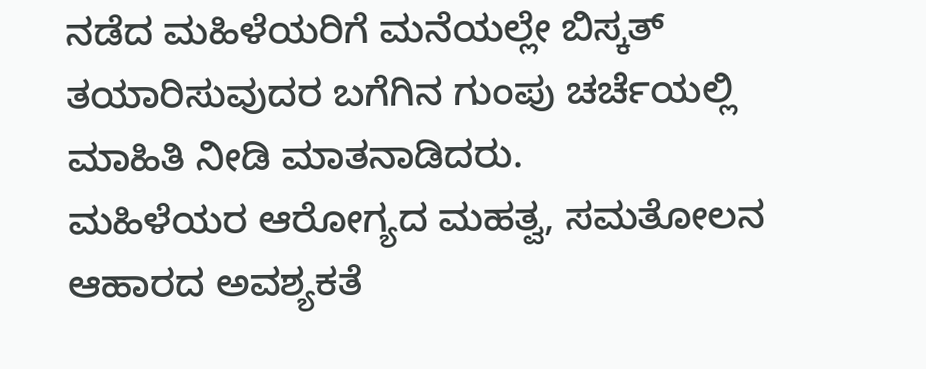ನಡೆದ ಮಹಿಳೆಯರಿಗೆ ಮನೆಯಲ್ಲೇ ಬಿಸ್ಕತ್ ತಯಾರಿಸುವುದರ ಬಗೆಗಿನ ಗುಂಪು ಚರ್ಚೆಯಲ್ಲಿ ಮಾಹಿತಿ ನೀಡಿ ಮಾತನಾಡಿದರು.
ಮಹಿಳೆಯರ ಆರೋಗ್ಯದ ಮಹತ್ವ, ಸಮತೋಲನ ಆಹಾರದ ಅವಶ್ಯಕತೆ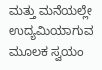ಮತ್ತು ಮನೆಯಲ್ಲೇ ಉದ್ಯಮಿಯಾಗುವ ಮೂಲಕ ಸ್ವಯಂ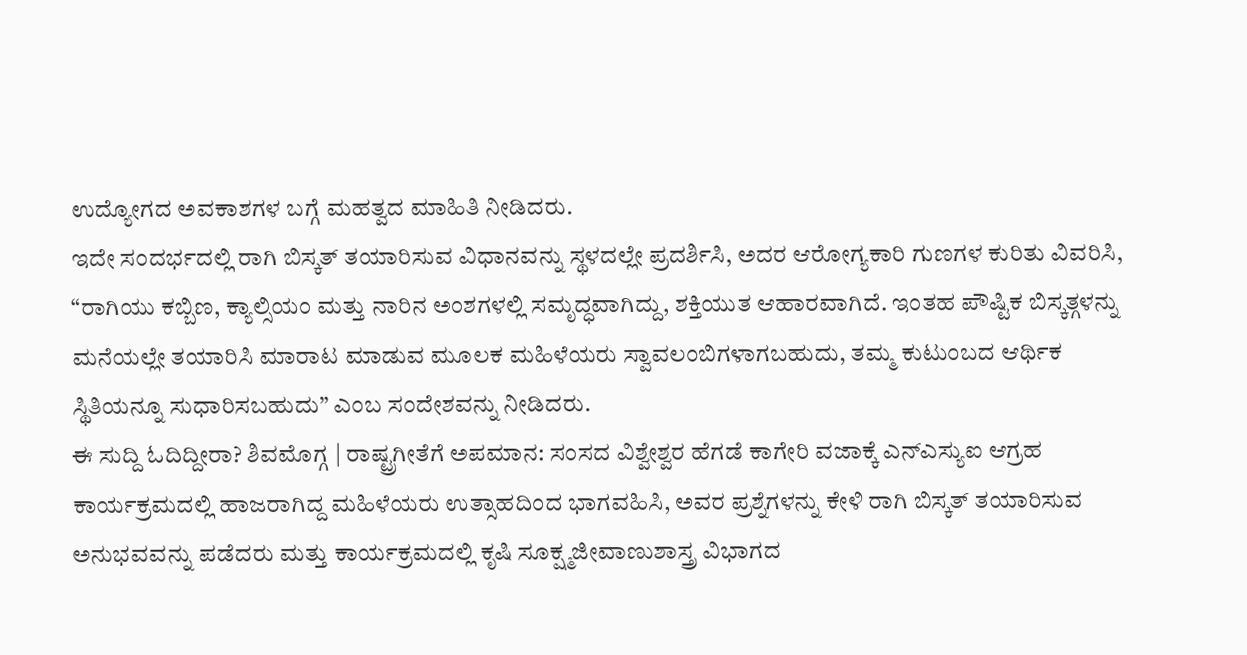ಉದ್ಯೋಗದ ಅವಕಾಶಗಳ ಬಗ್ಗೆ ಮಹತ್ವದ ಮಾಹಿತಿ ನೀಡಿದರು.
ಇದೇ ಸಂದರ್ಭದಲ್ಲಿ ರಾಗಿ ಬಿಸ್ಕತ್ ತಯಾರಿಸುವ ವಿಧಾನವನ್ನು ಸ್ಥಳದಲ್ಲೇ ಪ್ರದರ್ಶಿಸಿ, ಅದರ ಆರೋಗ್ಯಕಾರಿ ಗುಣಗಳ ಕುರಿತು ವಿವರಿಸಿ, “ರಾಗಿಯು ಕಬ್ಬಿಣ, ಕ್ಯಾಲ್ಸಿಯಂ ಮತ್ತು ನಾರಿನ ಅಂಶಗಳಲ್ಲಿ ಸಮೃದ್ಧವಾಗಿದ್ದು, ಶಕ್ತಿಯುತ ಆಹಾರವಾಗಿದೆ. ಇಂತಹ ಪೌಷ್ಟಿಕ ಬಿಸ್ಕತ್ಗಳನ್ನು ಮನೆಯಲ್ಲೇ ತಯಾರಿಸಿ ಮಾರಾಟ ಮಾಡುವ ಮೂಲಕ ಮಹಿಳೆಯರು ಸ್ವಾವಲಂಬಿಗಳಾಗಬಹುದು, ತಮ್ಮ ಕುಟುಂಬದ ಆರ್ಥಿಕ ಸ್ಥಿತಿಯನ್ನೂ ಸುಧಾರಿಸಬಹುದು” ಎಂಬ ಸಂದೇಶವನ್ನು ನೀಡಿದರು.
ಈ ಸುದ್ದಿ ಓದಿದ್ದೀರಾ? ಶಿವಮೊಗ್ಗ | ರಾಷ್ಟ್ರಗೀತೆಗೆ ಅಪಮಾನ: ಸಂಸದ ವಿಶ್ವೇಶ್ವರ ಹೆಗಡೆ ಕಾಗೇರಿ ವಜಾಕ್ಕೆ ಎನ್ಎಸ್ಯುಐ ಆಗ್ರಹ
ಕಾರ್ಯಕ್ರಮದಲ್ಲಿ ಹಾಜರಾಗಿದ್ದ ಮಹಿಳೆಯರು ಉತ್ಸಾಹದಿಂದ ಭಾಗವಹಿಸಿ, ಅವರ ಪ್ರಶ್ನೆಗಳನ್ನು ಕೇಳಿ ರಾಗಿ ಬಿಸ್ಕತ್ ತಯಾರಿಸುವ ಅನುಭವವನ್ನು ಪಡೆದರು ಮತ್ತು ಕಾರ್ಯಕ್ರಮದಲ್ಲಿ ಕೃಷಿ ಸೂಕ್ಷ್ಮಜೀವಾಣುಶಾಸ್ತ್ರ ವಿಭಾಗದ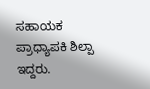ಸಹಾಯಕ ಪ್ರಾಧ್ಯಾಪಕಿ ಶಿಲ್ಪಾ ಇದ್ದರು.